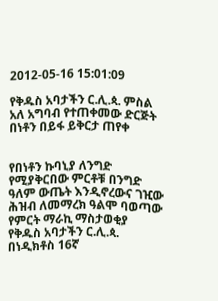2012-05-16 15:01:09

የቅዱስ አባታችን ር.ሊ.ጳ. ምስል አለ አግባብ የተጠቀመው ድርጅት በነቶን በይፋ ይቅርታ ጠየቀ


የበነቶን ኩባኒያ ለንግድ የሚያቅርበው ምርቶቹ በንግድ ዓለም ውጤት እንዲኖረውና ገዢው ሕዝብ ለመማረክ ዓልሞ ባወጣው የምርት ማራኪ ማስታወቂያ የቅዱስ አባታችን ር.ሊ.ጳ. በነዲክቶስ 16ኛ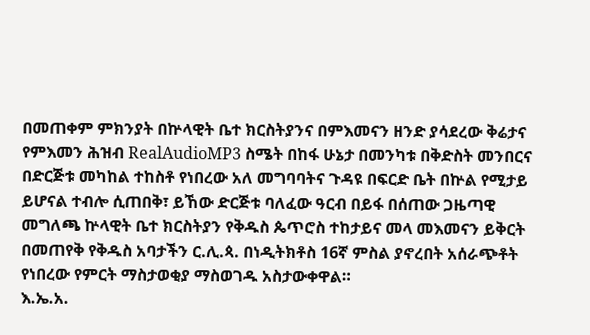በመጠቀም ምክንያት በኵላዊት ቤተ ክርስትያንና በምእመናን ዘንድ ያሳደረው ቅሬታና የምእመን ሕዝብ RealAudioMP3 ስሜት በከፋ ሁኔታ በመንካቱ በቅድስት መንበርና በድርጅቱ መካከል ተከስቶ የነበረው አለ መግባባትና ጉዳዩ በፍርድ ቤት በኵል የሚታይ ይሆናል ተብሎ ሲጠበቅ፣ ይኸው ድርጅቱ ባለፈው ዓርብ በይፋ በሰጠው ጋዜጣዊ መግለጫ ኵላዊት ቤተ ክርስትያን የቅዱስ ጴጥሮስ ተከታይና መላ መእመናን ይቅርት በመጠየቅ የቅዱስ አባታችን ር.ሊ.ጳ. በነዲትክቶስ 16ኛ ምስል ያኖረበት አሰራጭቶት የነበረው የምርት ማስታወቂያ ማስወገዱ አስታውቀዋል።
እ.ኤ.አ.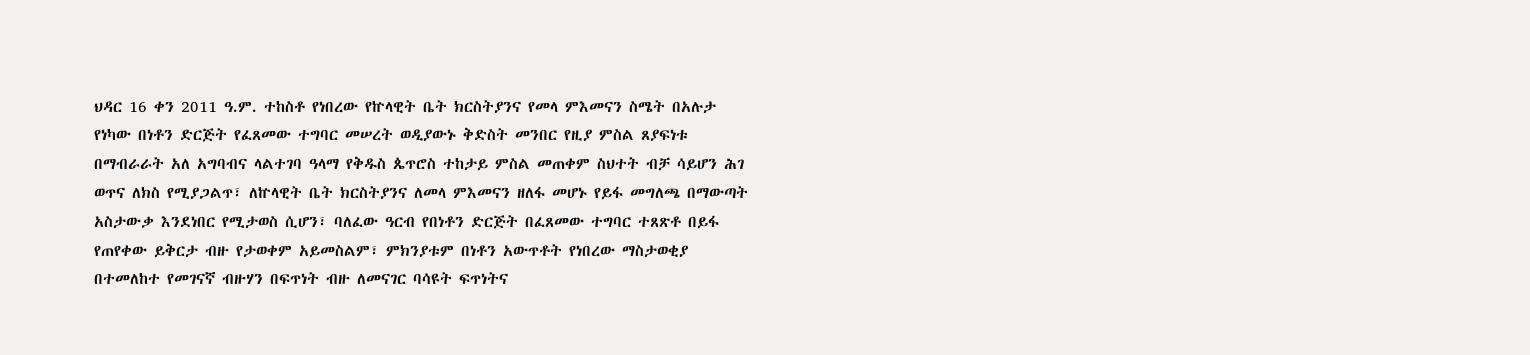ህዳር 16 ቀን 2011 ዓ.ም. ተከስቶ የነበረው የኵላዊት ቤት ክርስትያንና የመላ ምእመናን ስሜት በአሉታ የነካው በነቶን ድርጅት የፈጸመው ተግባር መሠረት ወዲያውኑ ቅድስት መንበር የዚያ ምስል ጸያፍነቱ በማብራራት አለ አግባብና ላልተገባ ዓላማ የቅዱስ ጴጥሮስ ተከታይ ምስል መጠቀም ስህተት ብቻ ሳይሆን ሕገ ወጥና ለክስ የሚያጋልጥ፣ ለኵላዊት ቤት ክርስትያንና ለመላ ምእመናን ዘለፋ መሆኑ የይፋ መግለጫ በማውጣት አስታውቃ እንደነበር የሚታወስ ሲሆን፣ ባለፈው ዓርብ የበነቶን ድርጅት በፈጸመው ተግባር ተጸጽቶ በይፋ የጠየቀው ይቅርታ ብዙ የታወቀም አይመስልም፣ ምክንያቱም በነቶን አውጥቶት የነበረው ማስታወቂያ በተመለከተ የመገናኛ ብዙሃን በፍጥነት ብዙ ለመናገር ባሳዩት ፍጥነትና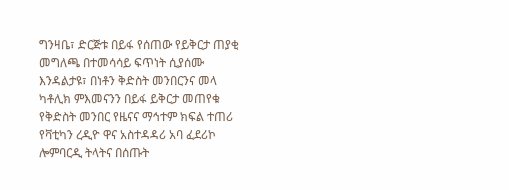ግንዛቤ፣ ድርጅቱ በይፋ የሰጠው የይቅርታ ጠያቂ መግለጫ በተመሳሳይ ፍጥነት ሲያሰሙ እንዳልታዩ፣ በነቶን ቅድስት መንበርንና መላ ካቶሊክ ምእመናንን በይፋ ይቅርታ መጠየቁ የቅድስት መንበር የዜናና ማኅተም ክፍል ተጠሪ የቫቲካን ረዲዮ ዋና አስተዳዳሪ አባ ፈደሪኮ ሎምባርዲ ትላትና በሰጡት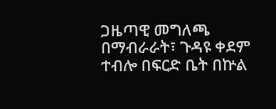ጋዜጣዊ መግለጫ በማብራራት፣ ጉዳዩ ቀደም ተብሎ በፍርድ ቤት በኵል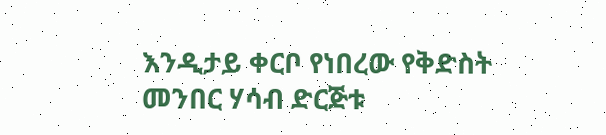እንዲታይ ቀርቦ የነበረው የቅድስት መንበር ሃሳብ ድርጅቱ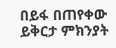በይፋ በጠየቀው ይቅርታ ምክንያት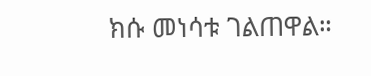ክሱ መነሳቱ ገልጠዋል።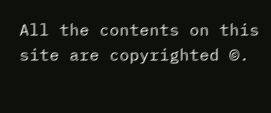All the contents on this site are copyrighted ©.